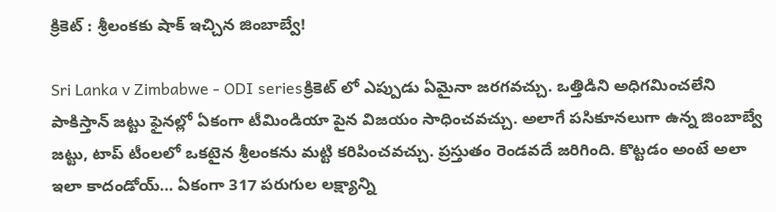క్రికెట్ : శ్రీలంకకు షాక్ ఇచ్చిన జింబాబ్వే!

Sri Lanka v Zimbabwe - ODI seriesక్రికెట్ లో ఎప్పుడు ఏమైనా జరగవచ్చు. ఒత్తిడిని అధిగమించలేని పాకిస్తాన్ జట్టు ఫైనల్లో ఏకంగా టీమిండియా పైన విజయం సాధించవచ్చు. అలాగే పసికూనలుగా ఉన్న జింబాబ్వే జట్టు, టాప్ టీంలలో ఒకటైన శ్రీలంకను మట్టి కరిపించవచ్చు. ప్రస్తుతం రెండవదే జరిగింది. కొట్టడం అంటే అలా ఇలా కాదండోయ్… ఏకంగా 317 పరుగుల లక్ష్యాన్ని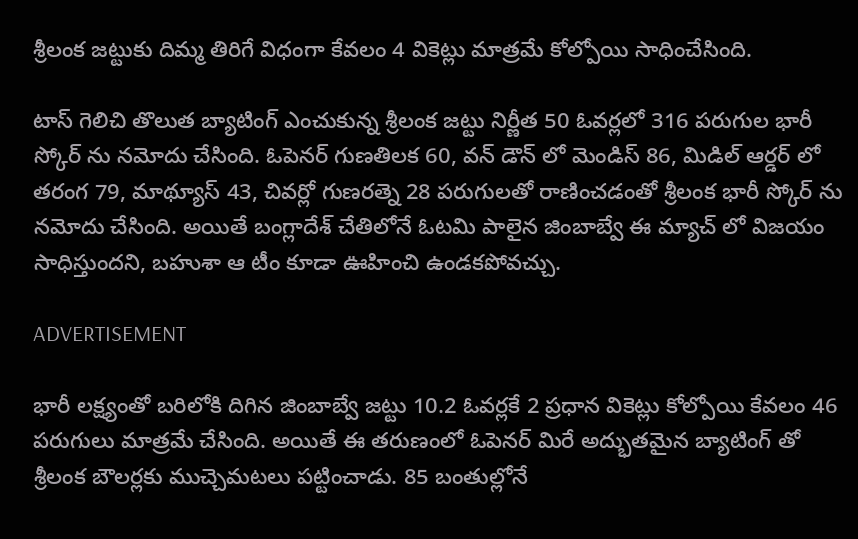శ్రీలంక జట్టుకు దిమ్మ తిరిగే విధంగా కేవలం 4 వికెట్లు మాత్రమే కోల్పోయి సాధించేసింది.

టాస్ గెలిచి తొలుత బ్యాటింగ్ ఎంచుకున్న శ్రీలంక జట్టు నిర్ణీత 50 ఓవర్లలో 316 పరుగుల భారీ స్కోర్ ను నమోదు చేసింది. ఓపెనర్ గుణతిలక 60, వన్ డౌన్ లో మెండిస్ 86, మిడిల్ ఆర్డర్ లో తరంగ 79, మాథ్యూస్ 43, చివర్లో గుణరత్నె 28 పరుగులతో రాణించడంతో శ్రీలంక భారీ స్కోర్ ను నమోదు చేసింది. అయితే బంగ్లాదేశ్ చేతిలోనే ఓటమి పాలైన జింబాబ్వే ఈ మ్యాచ్ లో విజయం సాధిస్తుందని, బహుశా ఆ టీం కూడా ఊహించి ఉండకపోవచ్చు.

ADVERTISEMENT

భారీ లక్ష్యంతో బరిలోకి దిగిన జింబాబ్వే జట్టు 10.2 ఓవర్లకే 2 ప్రధాన వికెట్లు కోల్పోయి కేవలం 46 పరుగులు మాత్రమే చేసింది. అయితే ఈ తరుణంలో ఓపెనర్ మిరే అద్భుతమైన బ్యాటింగ్ తో శ్రీలంక బౌలర్లకు ముచ్చెమటలు పట్టించాడు. 85 బంతుల్లోనే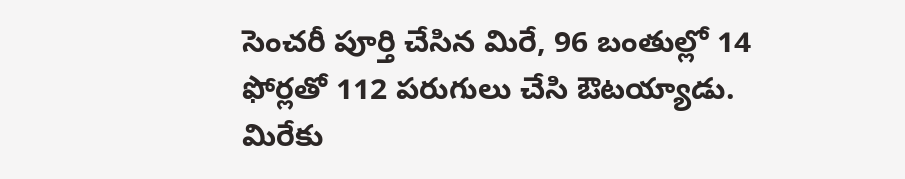సెంచరీ పూర్తి చేసిన మిరే, 96 బంతుల్లో 14 ఫోర్లతో 112 పరుగులు చేసి ఔటయ్యాడు. మిరేకు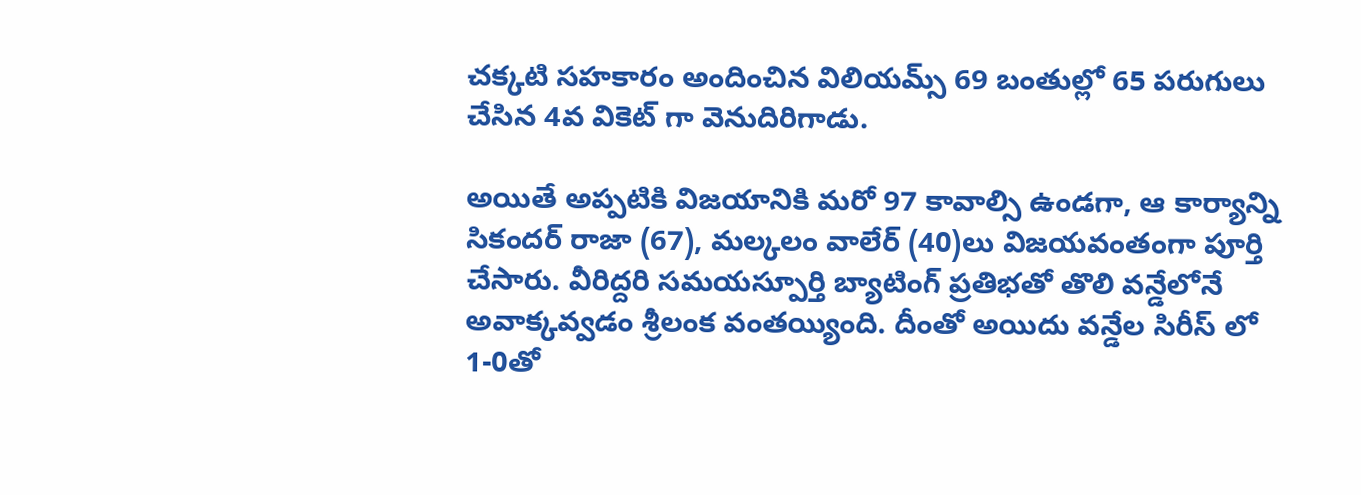చక్కటి సహకారం అందించిన విలియమ్స్ 69 బంతుల్లో 65 పరుగులు చేసిన 4వ వికెట్ గా వెనుదిరిగాడు.

అయితే అప్పటికి విజయానికి మరో 97 కావాల్సి ఉండగా, ఆ కార్యాన్ని సికందర్ రాజా (67), మల్కలం వాలేర్ (40)లు విజయవంతంగా పూర్తి చేసారు. వీరిద్దరి సమయస్పూర్తి బ్యాటింగ్ ప్రతిభతో తొలి వన్డేలోనే అవాక్కవ్వడం శ్రీలంక వంతయ్యింది. దీంతో అయిదు వన్డేల సిరీస్ లో 1-0తో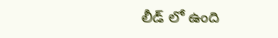లీడ్ లో ఉంది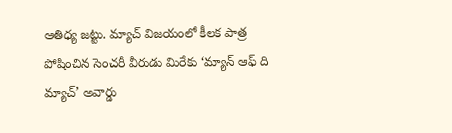ఆతిధ్య జట్టు. మ్యాచ్ విజయంలో కీలక పాత్ర పోషించిన సెంచరీ వీరుడు మిరేకు ‘మ్యాన్ ఆఫ్ ది మ్యాచ్’ అవార్డు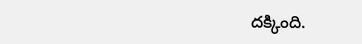దక్కింది.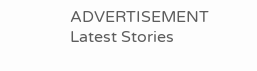ADVERTISEMENT
Latest Stories